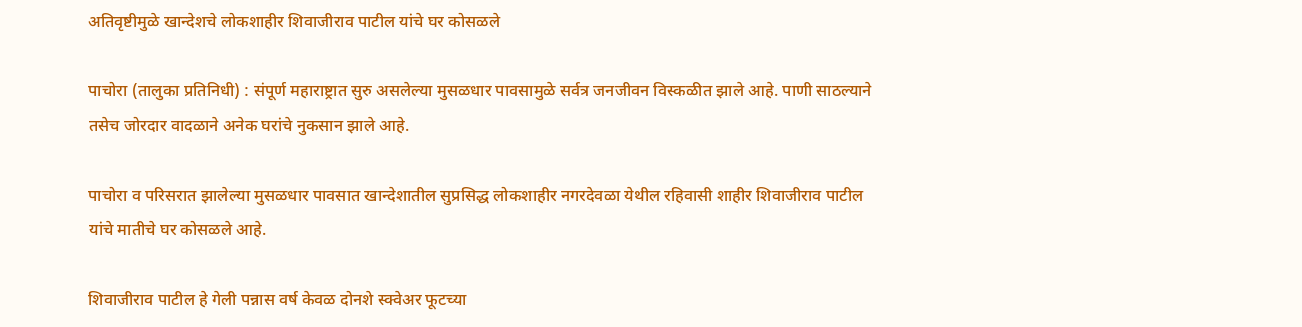अतिवृष्टीमुळे खान्देशचे लोकशाहीर शिवाजीराव पाटील यांचे घर कोसळले

पाचोरा (तालुका प्रतिनिधी) : संपूर्ण महाराष्ट्रात सुरु असलेल्या मुसळधार पावसामुळे सर्वत्र जनजीवन विस्कळीत झाले आहे. पाणी साठल्याने तसेच जोरदार वादळाने अनेक घरांचे नुकसान झाले आहे.

पाचोरा व परिसरात झालेल्या मुसळधार पावसात खान्देशातील सुप्रसिद्ध लोकशाहीर नगरदेवळा येथील रहिवासी शाहीर शिवाजीराव पाटील यांचे मातीचे घर कोसळले आहे.

शिवाजीराव पाटील हे गेली पन्नास वर्ष केवळ दोनशे स्क्वेअर फूटच्या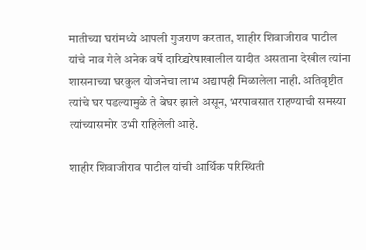मातीच्या घरांमध्ये आपली गुजराण करतात, शाहीर शिवाजीराव पाटील यांचे नाव गेले अनेक वर्षे दारिद्र्यरेषाखालील यादीत असताना देखील त्यांना शासनाच्या घरकुल योजनेचा लाभ अद्यापही मिळालेला नाही. अतिवृष्टीत त्यांचे घर पडल्यामुळे ते बेघर झाले असून, भरपावसात राहण्याची समस्या त्यांच्यासमोर उभी राहिलेली आहे.

शाहीर शिवाजीराव पाटील यांची आर्थिक परिस्थिती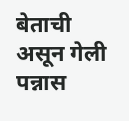बेताची असून गेली पन्नास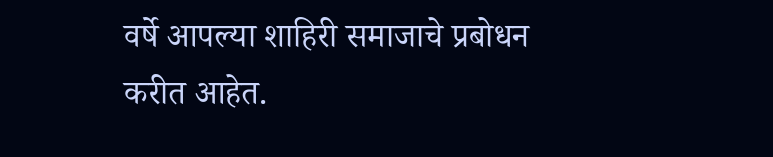वर्षे आपल्या शाहिरी समाजाचे प्रबोधन करीत आहेत.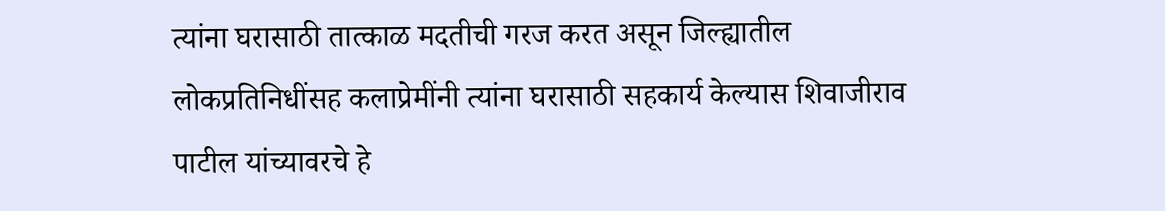त्यांना घरासाठी तात्काळ मदतीची गरज करत असून जिल्ह्यातील लोकप्रतिनिधींसह कलाप्रेमींनी त्यांना घरासाठी सहकार्य केल्यास शिवाजीराव पाटील यांच्यावरचे हे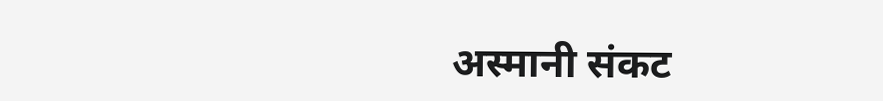अस्मानी संकट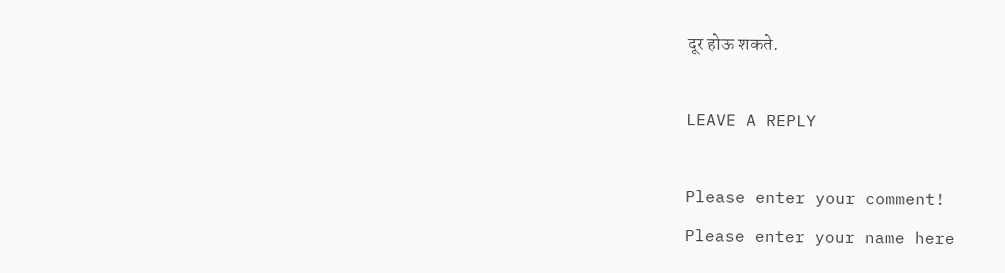दूर होऊ शकते.

LEAVE A REPLY

Please enter your comment!
Please enter your name here